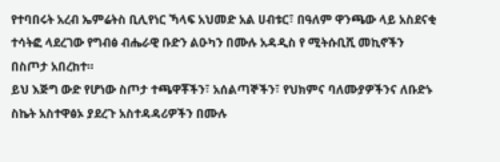የተባበሩት አረብ ኤምሬትስ ቢሊየነር ኻላፍ አህመድ አል ሀብቱር፣ በዓለም ዋንጫው ላይ አስደናቂ ተሳትፎ ላደረገው የግብፅ ብሔራዊ ቡድን ልዑካን በሙሉ አዳዲስ የ ሚትሱቢሺ መኪኖችን በስጦታ አበረከተ።
ይህ እጅግ ውድ የሆነው ስጦታ ተጫዋቾችን፣ አሰልጣኞችን፣ የህክምና ባለሙያዎችንና ለቡድኑ ስኬት አስተዋፅኦ ያደረጉ አስተዳዳሪዎችን በሙሉ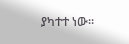ያካተተ ነው።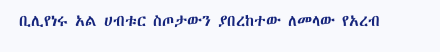ቢሊየነሩ አል ሀብቱር ስጦታውን ያበረከተው ለመላው የአረብ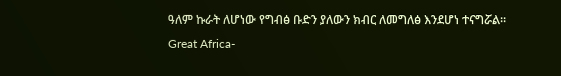ዓለም ኩራት ለሆነው የግብፅ ቡድን ያለውን ክብር ለመግለፅ እንደሆነ ተናግሯል።
Great Africa-